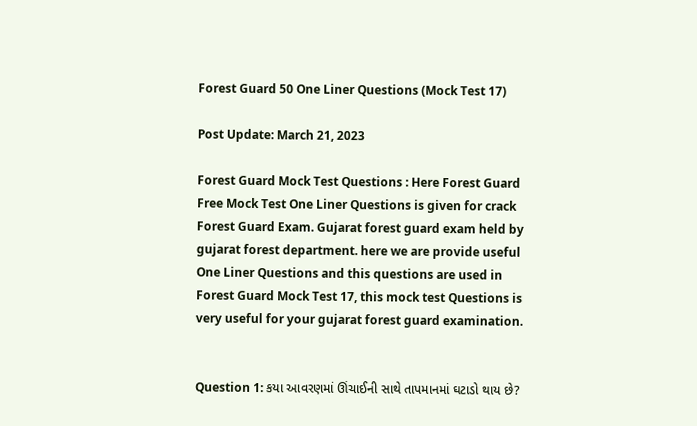Forest Guard 50 One Liner Questions (Mock Test 17)

Post Update: March 21, 2023

Forest Guard Mock Test Questions : Here Forest Guard Free Mock Test One Liner Questions is given for crack Forest Guard Exam. Gujarat forest guard exam held by gujarat forest department. here we are provide useful One Liner Questions and this questions are used in Forest Guard Mock Test 17, this mock test Questions is very useful for your gujarat forest guard examination.


Question 1: કયા આવરણમાં ઊંચાઈની સાથે તાપમાનમાં ઘટાડો થાય છે?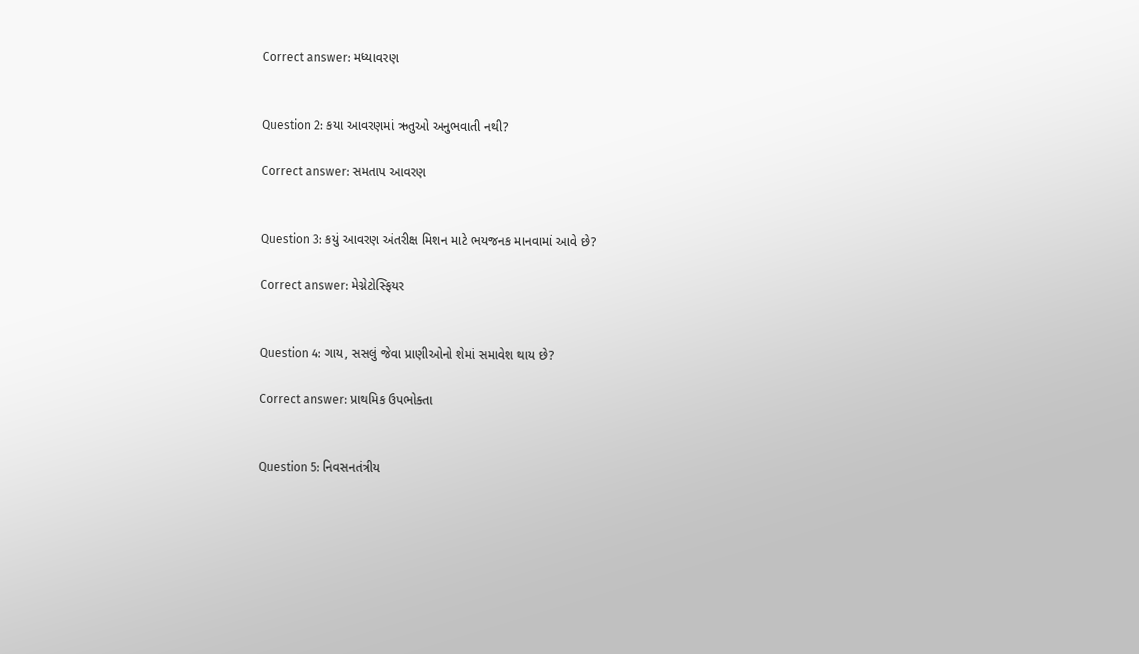Correct answer: મધ્યાવરણ


Question 2: કયા આવરણમાં ઋતુઓ અનુભવાતી નથી?

Correct answer: સમતાપ આવરણ


Question 3: કયું આવરણ અંતરીક્ષ મિશન માટે ભયજનક માનવામાં આવે છે?

Correct answer: મેગ્નેટોસ્ફિયર


Question 4: ગાય, સસલું જેવા પ્રાણીઓનો શેમાં સમાવેશ થાય છે?

Correct answer: પ્રાથમિક ઉપભોક્તા


Question 5: નિવસનતંત્રીય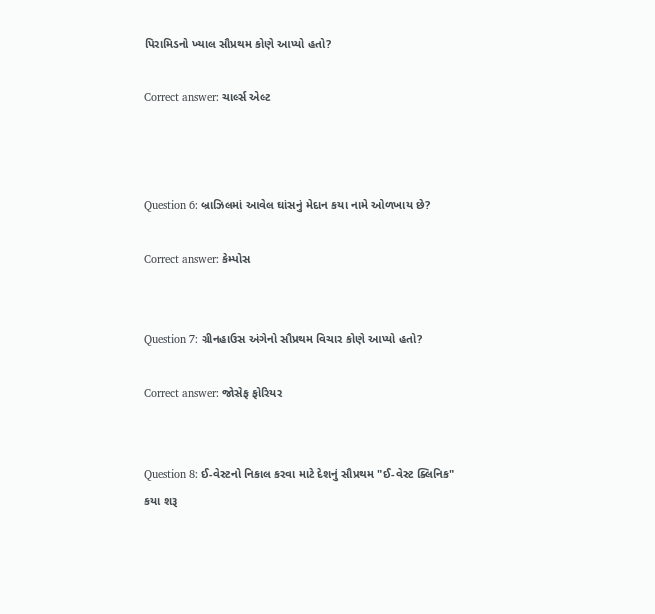પિરામિડનો ખ્યાલ સૌપ્રથમ કોણે આપ્યો હતો?

Correct answer: ચાર્લ્સ એલ્ટ



Question 6: બ્રાઝિલમાં આવેલ ઘાંસનું મેદાન કયા નામે ઓળખાય છે?

Correct answer: કેમ્પોસ


Question 7: ગ્રીનહાઉસ અંગેનો સૌપ્રથમ વિચાર કોણે આપ્યો હતો?

Correct answer: જોસેફ ફોરિયર


Question 8: ઈ-વેસ્ટનો નિકાલ કરવા માટે દેશનું સૌપ્રથમ "ઈ-વેસ્ટ ક્લિનિક" કયા શરૂ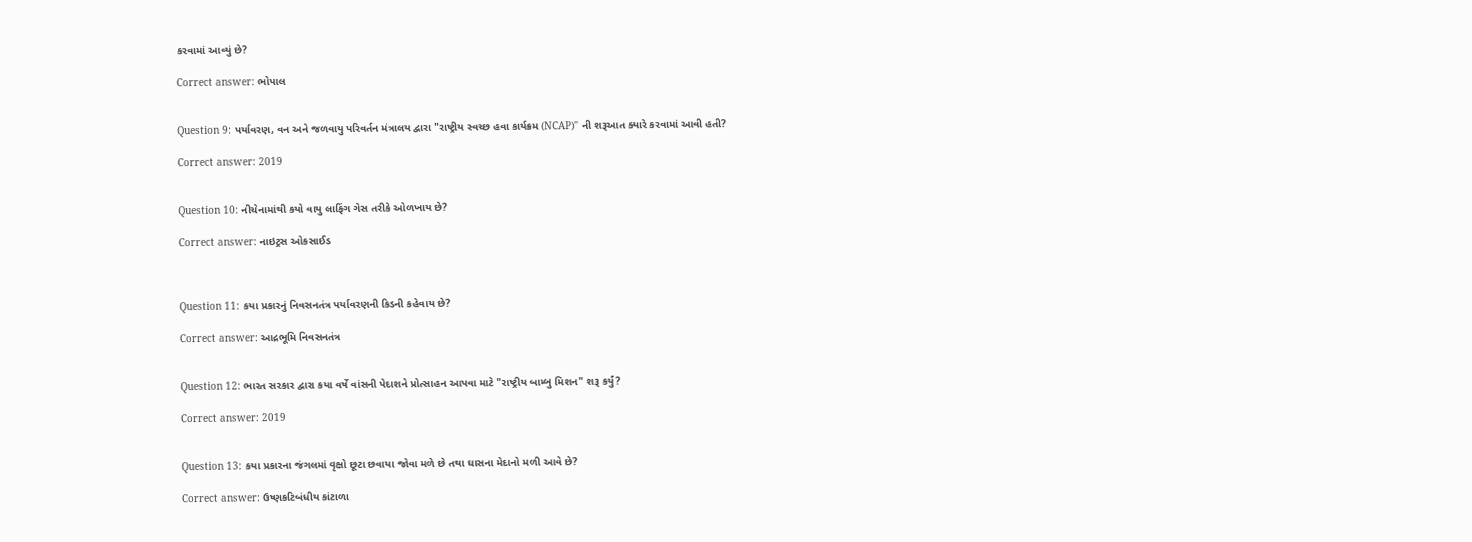કરવામાં આવ્યું છે?

Correct answer: ભોપાલ


Question 9: પર્યાવરણ, વન અને જળવાયુ પરિવર્તન મંત્રાલય દ્વારા "રાષ્ટ્રીય સ્વચ્છ હવા કાર્યક્રમ (NCAP)" ની શરૂઆત ક્યારે કરવામાં આવી હતી?

Correct answer: 2019


Question 10: નીચેનામાંથી કયો વાયુ લાફિંગ ગેસ તરીકે ઓળખાય છે?

Correct answer: નાઇટ્રસ ઓકસાઈડ



Question 11: કયા પ્રકારનું નિવસનતંત્ર પર્યાવરણની કિડની કહેવાય છે?

Correct answer: આદ્રભૂમિ નિવસનતંત્ર


Question 12: ભારત સરકાર દ્વારા કયા વર્ષે વાંસની પેદાશને પ્રોત્સાહન આપવા માટે "રાષ્ટ્રીય બામ્બુ મિશન" શરૂ કર્યું?

Correct answer: 2019


Question 13: કયા પ્રકારના જંગલમાં વૃક્ષો છૂટા છવાયા જોવા મળે છે તથા ઘાસના મેદાનો મળી આવે છે?

Correct answer: ઉષ્ણકટિબંધીય કાંટાળા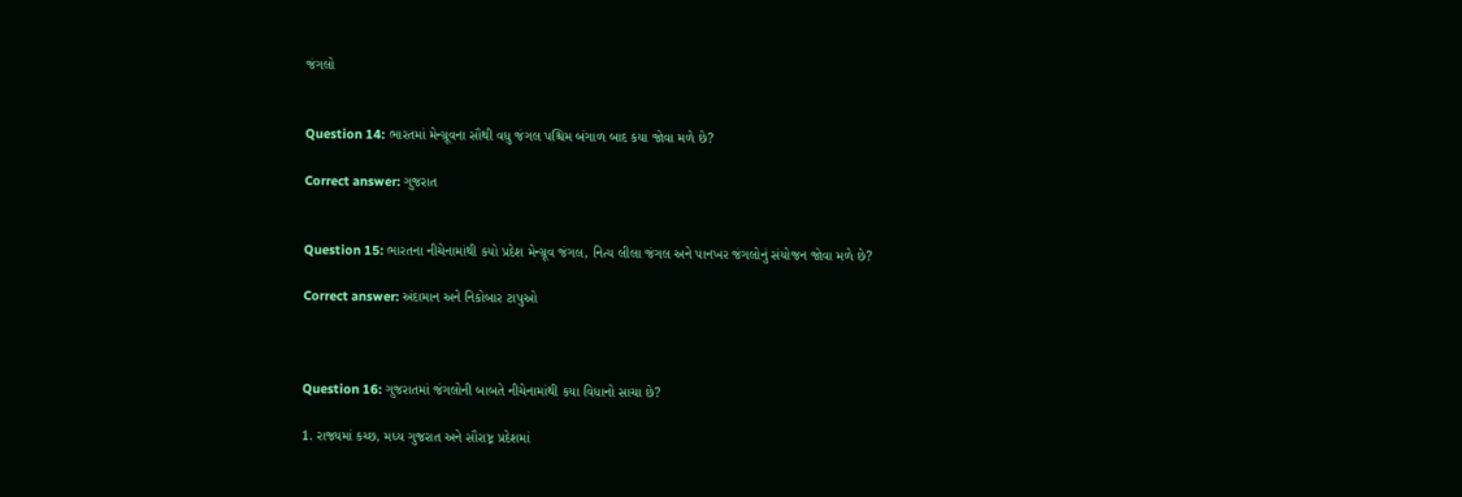જંગલો


Question 14: ભારતમાં મેન્ગ્રૂવના સૌથી વધુ જંગલ પશ્ચિમ બંગાળ બાદ કયા જોવા મળે છે?

Correct answer: ગુજરાત


Question 15: ભારતના નીચેનામાંથી કયો પ્રદેશ મેન્ગ્રૂવ જંગલ, નિત્ય લીલા જંગલ અને પાનખર જંગલોનું સંયોજન જોવા મળે છે?

Correct answer: અંદામાન અને નિકોબાર ટાપુઓ



Question 16: ગુજરાતમાં જંગલોની બાબતે નીચેનામાંથી કયા વિધાનો સાચા છે?

1. રાજ્યમાં કચ્છ, મધ્ય ગુજરાત અને સૌરાષ્ટ્ર પ્રદેશમાં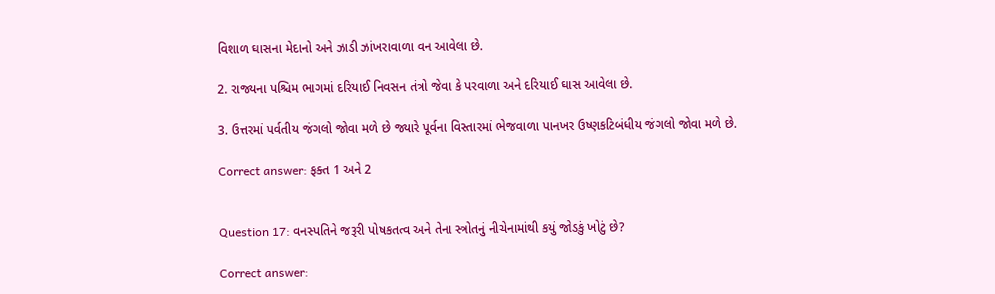વિશાળ ઘાસના મેદાનો અને ઝાડી ઝાંખરાવાળા વન આવેલા છે.

2. રાજ્યના પશ્ચિમ ભાગમાં દરિયાઈ નિવસન તંત્રો જેવા કે પરવાળા અને દરિયાઈ ઘાસ આવેલા છે.

3. ઉત્તરમાં પર્વતીય જંગલો જોવા મળે છે જ્યારે પૂર્વના વિસ્તારમાં ભેજવાળા પાનખર ઉષ્ણકટિબંધીય જંગલો જોવા મળે છે.

Correct answer: ફક્ત 1 અને 2


Question 17: વનસ્પતિને જરૂરી પોષકતત્વ અને તેના સ્ત્રોતનું નીચેનામાંથી કયું જોડકું ખોટું છે?

Correct answer: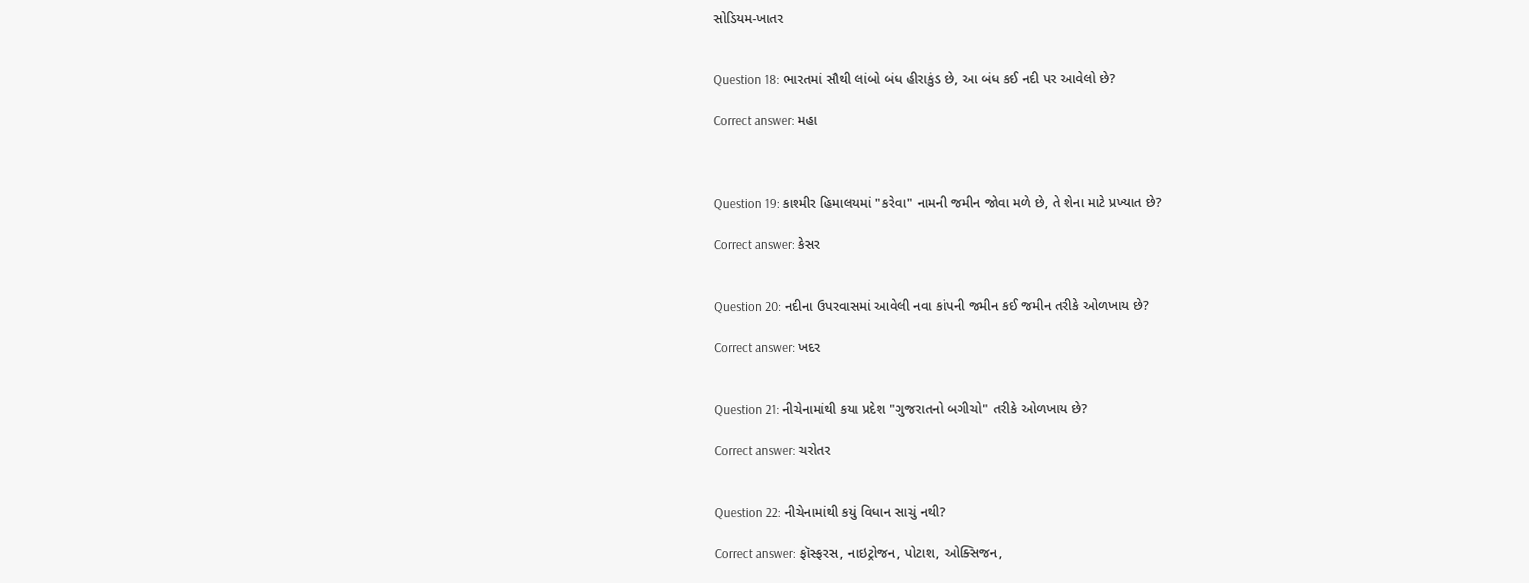સોડિયમ-ખાતર


Question 18: ભારતમાં સૌથી લાંબો બંધ હીરાકુંડ છે, આ બંધ કઈ નદી પર આવેલો છે?

Correct answer: મહા



Question 19: કાશ્મીર હિમાલયમાં "કરેવા" નામની જમીન જોવા મળે છે, તે શેના માટે પ્રખ્યાત છે?

Correct answer: કેસર


Question 20: નદીના ઉપરવાસમાં આવેલી નવા કાંપની જમીન કઈ જમીન તરીકે ઓળખાય છે?

Correct answer: ખદર


Question 21: નીચેનામાંથી કયા પ્રદેશ "ગુજરાતનો બગીચો" તરીકે ઓળખાય છે?

Correct answer: ચરોતર


Question 22: નીચેનામાંથી કયું વિધાન સાચું નથી?

Correct answer: ફૉસ્ફરસ, નાઇટ્રોજન, પોટાશ, ઓક્સિજન,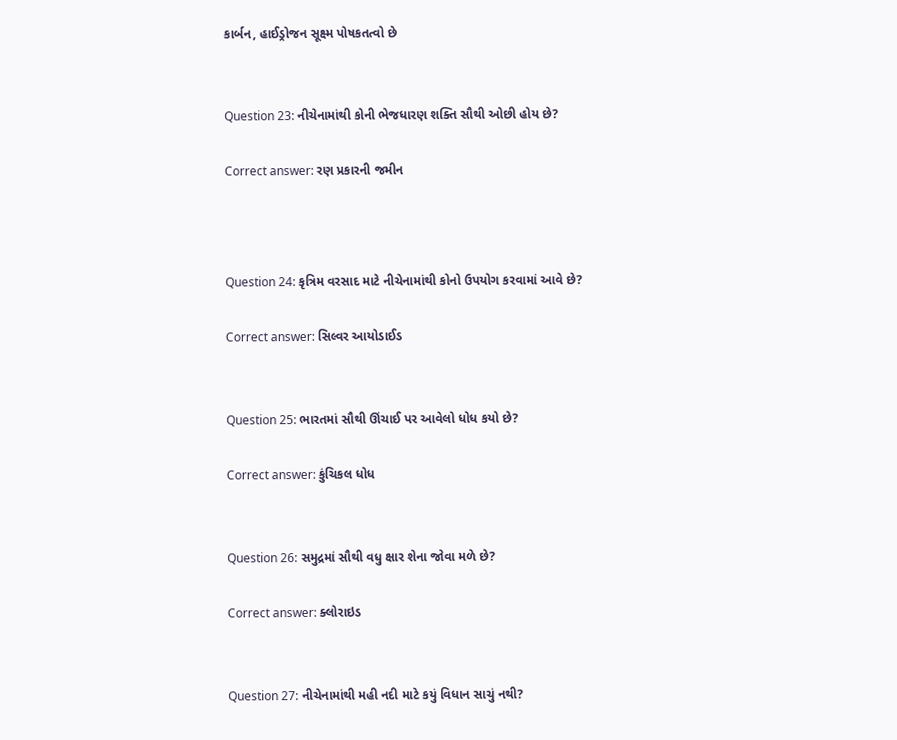કાર્બન, હાઈડ્રોજન સૂક્ષ્મ પોષકતત્વો છે


Question 23: નીચેનામાંથી કોની ભેજધારણ શક્તિ સૌથી ઓછી હોય છે?

Correct answer: રણ પ્રકારની જમીન



Question 24: કૃત્રિમ વરસાદ માટે નીચેનામાંથી કોનો ઉપયોગ કરવામાં આવે છે?

Correct answer: સિલ્વર આયોડાઈડ


Question 25: ભારતમાં સૌથી ઊંચાઈ પર આવેલો ધોધ કયો છે?

Correct answer: કુંચિકલ ધોધ


Question 26: સમુદ્રમાં સૌથી વધુ ક્ષાર શેના જોવા મળે છે?

Correct answer: ક્લોરાઇડ


Question 27: નીચેનામાંથી મહી નદી માટે કયું વિધાન સાચું નથી?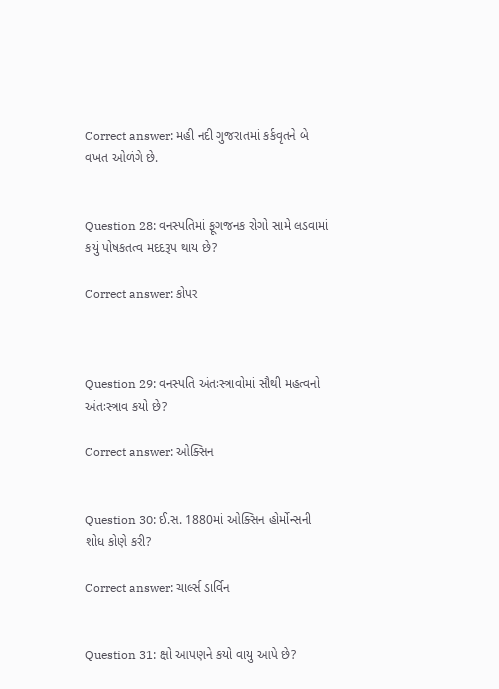Correct answer: મહી નદી ગુજરાતમાં કર્કવૃતને બે વખત ઓળંગે છે.


Question 28: વનસ્પતિમાં ફૂગજનક રોગો સામે લડવામાં કયું પોષકતત્વ મદદરૂપ થાય છે?

Correct answer: કોપર



Question 29: વનસ્પતિ અંતઃસ્ત્રાવોમાં સૌથી મહત્વનો અંતઃસ્ત્રાવ કયો છે?

Correct answer: ઓક્સિન


Question 30: ઈ.સ. 1880માં ઓક્સિન હોર્મોન્સની શોધ કોણે કરી?

Correct answer: ચાર્લ્સ ડાર્વિન


Question 31: ક્ષો આપણને કયો વાયુ આપે છે?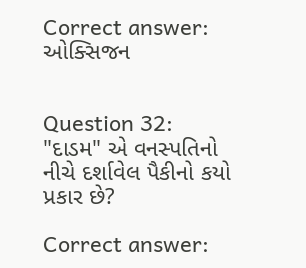Correct answer: ઓક્સિજન


Question 32: "દાડમ" એ વનસ્પતિનો નીચે દર્શાવેલ પૈકીનો કયો પ્રકાર છે?

Correct answer: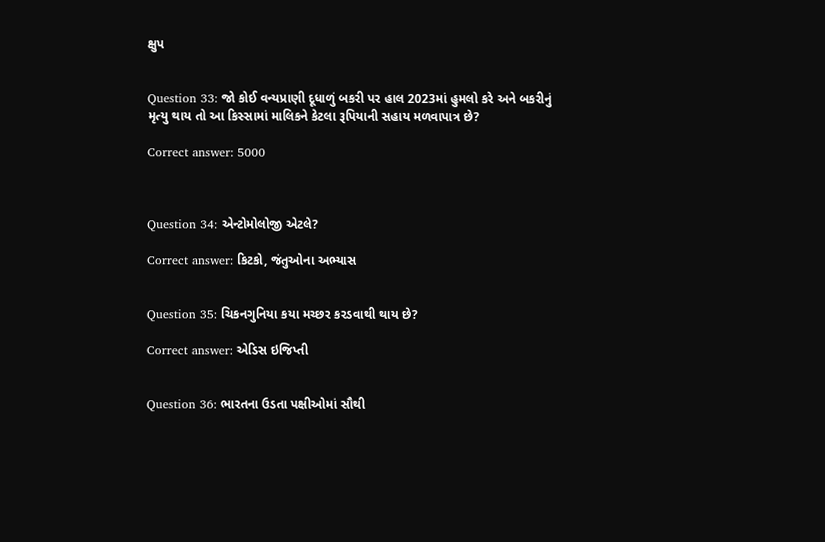ક્ષુપ


Question 33: જો કોઈ વન્યપ્રાણી દૂધાળું બકરી પર હાલ 2023માં હુમલો કરે અને બકરીનું મૃત્યુ થાય તો આ કિસ્સામાં માલિકને કેટલા રૂપિયાની સહાય મળવાપાત્ર છે?

Correct answer: 5000



Question 34: એન્ટોમોલોજી એટલે?

Correct answer: કિટકો, જંતુઓના અભ્યાસ


Question 35: ચિકનગુનિયા કયા મચ્છર કરડવાથી થાય છે?

Correct answer: એડિસ ઇજિપ્તી


Question 36: ભારતના ઉડતા પક્ષીઓમાં સૌથી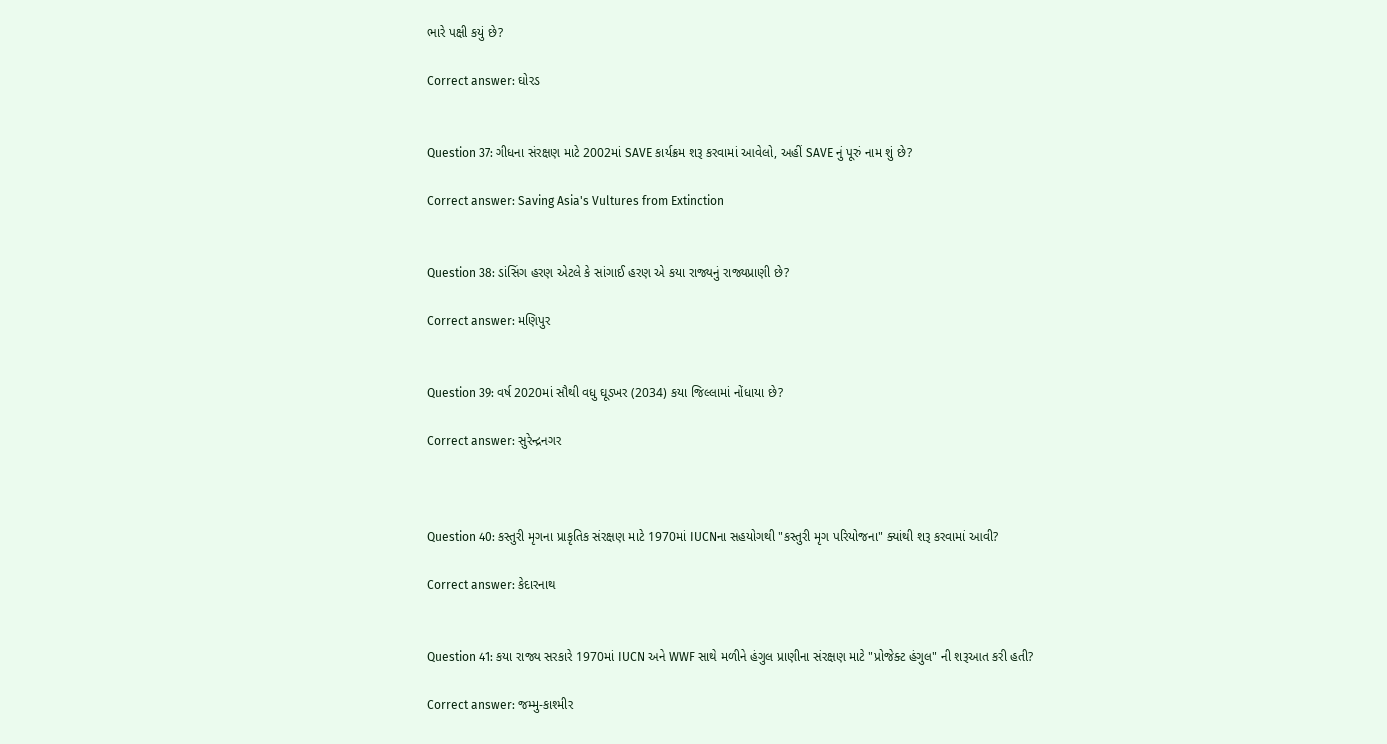ભારે પક્ષી કયું છે?

Correct answer: ઘોરડ


Question 37: ગીધના સંરક્ષણ માટે 2002માં SAVE કાર્યક્રમ શરૂ કરવામાં આવેલો, અહીં SAVE નું પૂરું નામ શું છે?

Correct answer: Saving Asia's Vultures from Extinction


Question 38: ડાંસિંગ હરણ એટલે કે સાંગાઈ હરણ એ કયા રાજ્યનું રાજ્યપ્રાણી છે?

Correct answer: મણિપુર


Question 39: વર્ષ 2020માં સૌથી વધુ ઘૂડખર (2034) કયા જિલ્લામાં નોંધાયા છે?

Correct answer: સુરેન્દ્રનગર



Question 40: કસ્તુરી મૃગના પ્રાકૃતિક સંરક્ષણ માટે 1970માં IUCNના સહયોગથી "કસ્તુરી મૃગ પરિયોજના" ક્યાંથી શરૂ કરવામાં આવી?

Correct answer: કેદારનાથ


Question 41: કયા રાજ્ય સરકારે 1970માં IUCN અને WWF સાથે મળીને હંગુલ પ્રાણીના સંરક્ષણ માટે "પ્રોજેક્ટ હંગુલ" ની શરૂઆત કરી હતી?

Correct answer: જમ્મુ-કાશ્મીર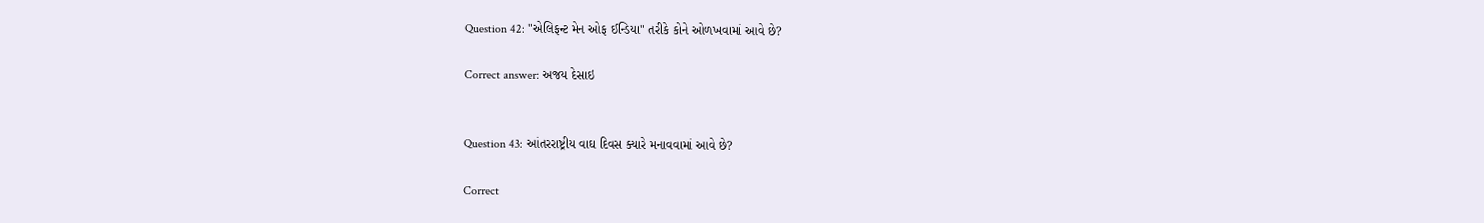Question 42: "એલિફન્ટ મેન ઓફ ઈન્ડિયા" તરીકે કોને ઓળખવામાં આવે છે?

Correct answer: અજય દેસાઇ


Question 43: આંતરરાષ્ટ્રીય વાઘ દિવસ ક્યારે મનાવવામાં આવે છે?

Correct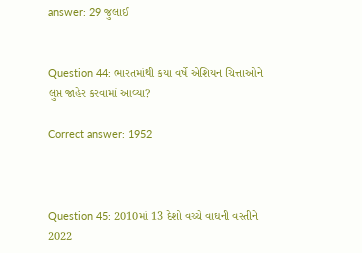answer: 29 જુલાઈ


Question 44: ભારતમાંથી કયા વર્ષે એશિયન ચિત્તાઓને લુપ્ત જાહેર કરવામાં આવ્યા?

Correct answer: 1952



Question 45: 2010માં 13 દેશો વચ્ચે વાઘની વસ્તીને 2022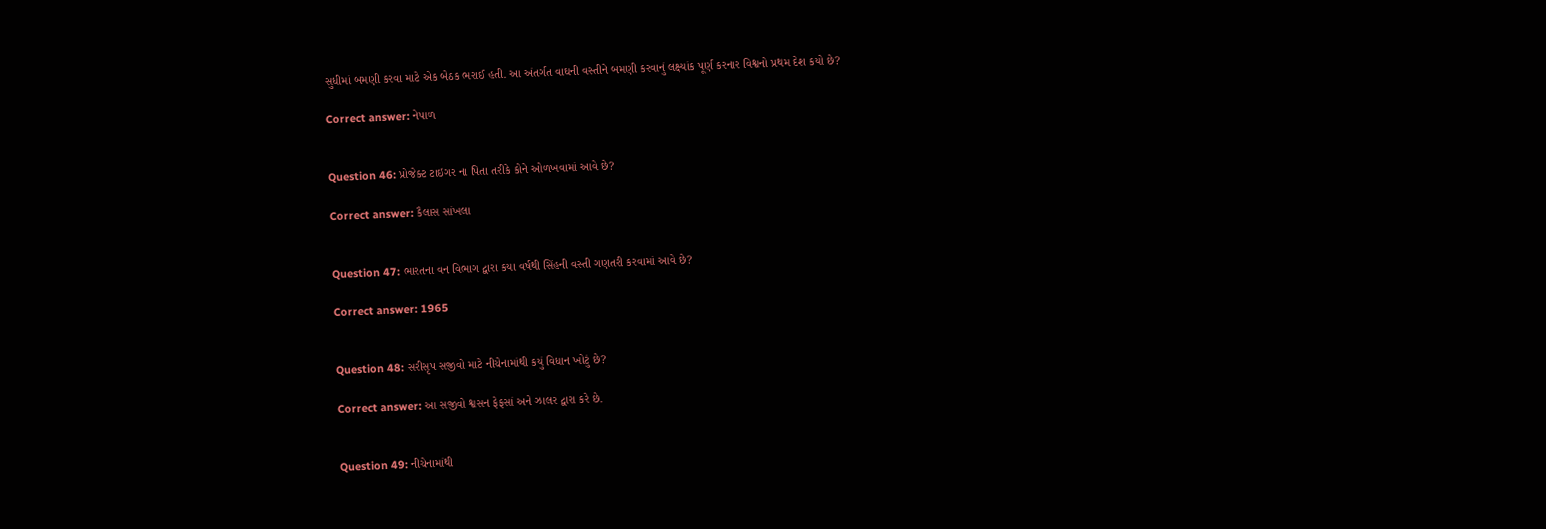સુધીમાં બમણી કરવા માટે એક બેઠક ભરાઈ હતી. આ અંતર્ગત વાઘની વસ્તીને બમણી કરવાનું લક્ષ્યાંક પૂર્ણ કરનાર વિશ્વનો પ્રથમ દેશ કયો છે?

Correct answer: નેપાળ


Question 46: પ્રોજેક્ટ ટાઇગર ના પિતા તરીકે કોને ઓળખવામાં આવે છે?

Correct answer: કૈલાસ સાંખલા


Question 47: ભારતના વન વિભાગ દ્વારા કયા વર્ષથી સિંહની વસ્તી ગણતરી કરવામાં આવે છે?

Correct answer: 1965


Question 48: સરીસૃપ સજીવો માટે નીચેનામાંથી કયું વિધાન ખોટું છે?

Correct answer: આ સજીવો શ્વસન ફેફસાં અને ઝાલર દ્વારા કરે છે.


Question 49: નીચેનામાંથી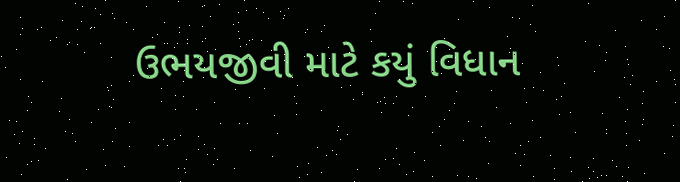ઉભયજીવી માટે કયું વિધાન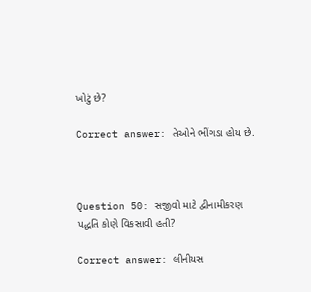ખોટું છે?

Correct answer: તેઓને ભીંગડા હોય છે.



Question 50: સજીવો માટે દ્વીનામીકરણ પદ્ધતિ કોણે વિકસાવી હતી?

Correct answer: લીનીયસ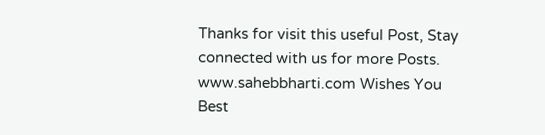Thanks for visit this useful Post, Stay connected with us for more Posts. www.sahebbharti.com Wishes You Best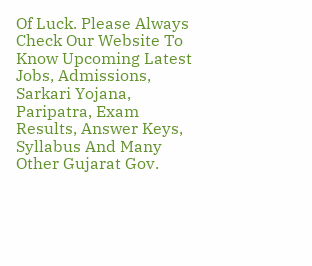Of Luck. Please Always Check Our Website To Know Upcoming Latest Jobs, Admissions, Sarkari Yojana, Paripatra, Exam Results, Answer Keys, Syllabus And Many Other Gujarat Gov.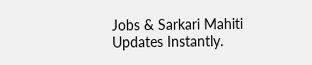Jobs & Sarkari Mahiti Updates Instantly.